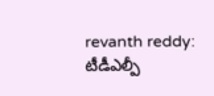revanth reddy: టీడీఎల్పీ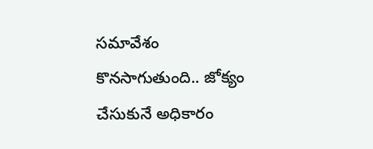సమావేశం కొనసాగుతుంది.. జోక్యం చేసుకునే అధికారం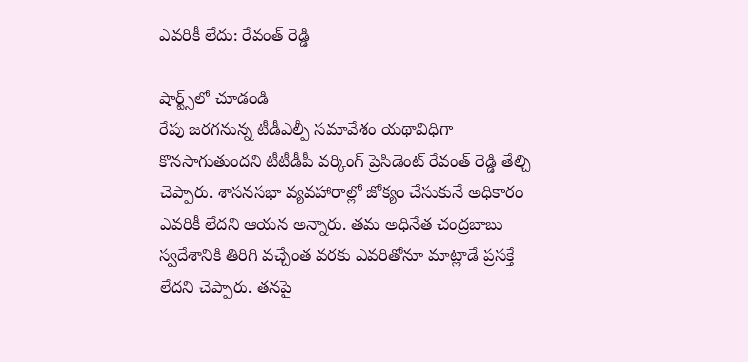ఎవరికీ లేదు: రేవంత్ రెడ్డి

షార్ట్స్‌లో చూడండి
రేపు జరగనున్న టీడీఎల్పీ సమావేశం యథావిధిగా కొనసాగుతుందని టీటీడీపీ వర్కింగ్ ప్రెసిడెంట్ రేవంత్ రెడ్డి తేల్చి చెప్పారు. శాసనసభా వ్యవహారాల్లో జోక్యం చేసుకునే అధికారం ఎవరికీ లేదని ఆయన అన్నారు. తమ అధినేత చంద్రబాబు స్వదేశానికి తిరిగి వచ్చేంత వరకు ఎవరితోనూ మాట్లాడే ప్రసక్తే లేదని చెప్పారు. తనపై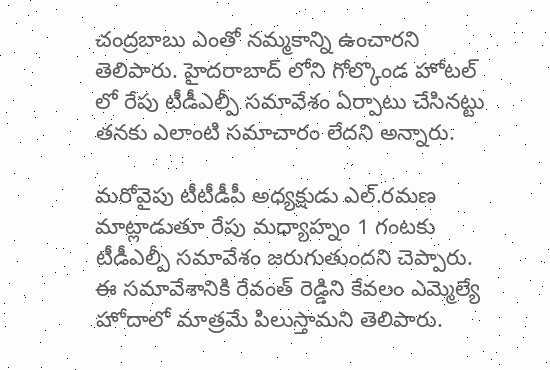చంద్రబాబు ఎంతో నమ్మకాన్ని ఉంచారని తెలిపారు. హైదరాబాద్ లోని గోల్కొండ హోటల్ లో రేపు టీడీఎల్పీ సమావేశం ఏర్పాటు చేసినట్టు తనకు ఎలాంటి సమాచారం లేదని అన్నారు.

మరోవైపు టీటీడీపీ అధ్యక్షుడు ఎల్.రమణ మాట్లాడుతూ రేపు మధ్యాహ్నం 1 గంటకు టీడీఎల్పీ సమావేశం జరుగుతుందని చెప్పారు. ఈ సమావేశానికి రేవంత్ రెడ్డిని కేవలం ఎమ్మెల్యే హోదాలో మాత్రమే పిలుస్తామని తెలిపారు.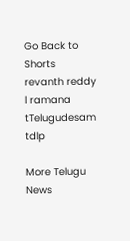Go Back to Shorts
revanth reddy
l ramana
tTelugudesam
tdlp

More Telugu News